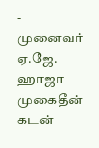- முனைவர் ஏ.ஜே. ஹாஜா முகைதீன்
கடன்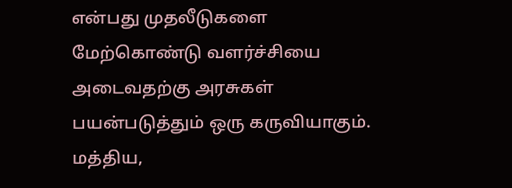என்பது முதலீடுகளை மேற்கொண்டு வளர்ச்சியை அடைவதற்கு அரசுகள் பயன்படுத்தும் ஒரு கருவியாகும். மத்திய,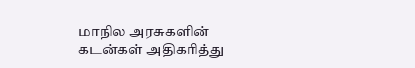மாநில அரசுகளின் கடன்கள் அதிகரித்து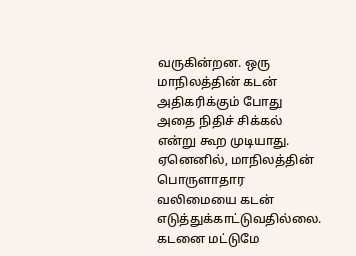வருகின்றன. ஒரு மாநிலத்தின் கடன் அதிகரிக்கும் போது அதை நிதிச் சிக்கல் என்று கூற முடியாது. ஏனெனில், மாநிலத்தின் பொருளாதார வலிமையை கடன் எடுத்துக்காட்டுவதில்லை. கடனை மட்டுமே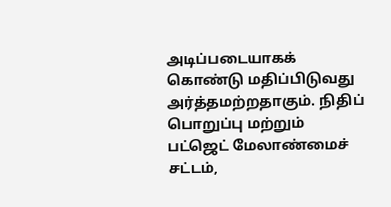அடிப்படையாகக் கொண்டு மதிப்பிடுவது அர்த்தமற்றதாகும். நிதிப் பொறுப்பு மற்றும் பட்ஜெட் மேலாண்மைச் சட்டம்,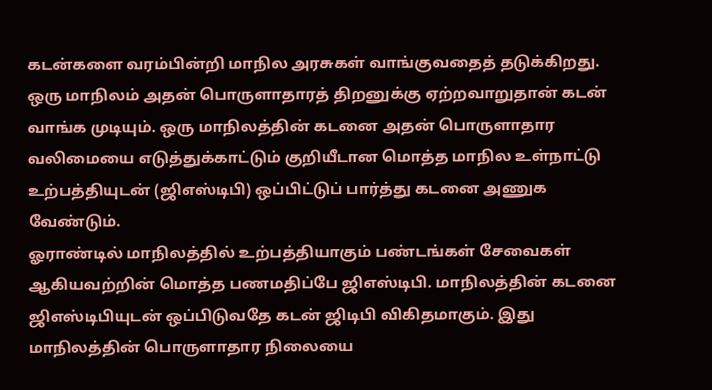கடன்களை வரம்பின்றி மாநில அரசுகள் வாங்குவதைத் தடுக்கிறது.
ஒரு மாநிலம் அதன் பொருளாதாரத் திறனுக்கு ஏற்றவாறுதான் கடன் வாங்க முடியும். ஒரு மாநிலத்தின் கடனை அதன் பொருளாதார வலிமையை எடுத்துக்காட்டும் குறியீடான மொத்த மாநில உள்நாட்டு உற்பத்தியுடன் (ஜிஎஸ்டிபி) ஒப்பிட்டுப் பார்த்து கடனை அணுக வேண்டும்.
ஓராண்டில் மாநிலத்தில் உற்பத்தியாகும் பண்டங்கள் சேவைகள் ஆகியவற்றின் மொத்த பணமதிப்பே ஜிஎஸ்டிபி. மாநிலத்தின் கடனை ஜிஎஸ்டிபியுடன் ஒப்பிடுவதே கடன் ஜிடிபி விகிதமாகும். இது மாநிலத்தின் பொருளாதார நிலையை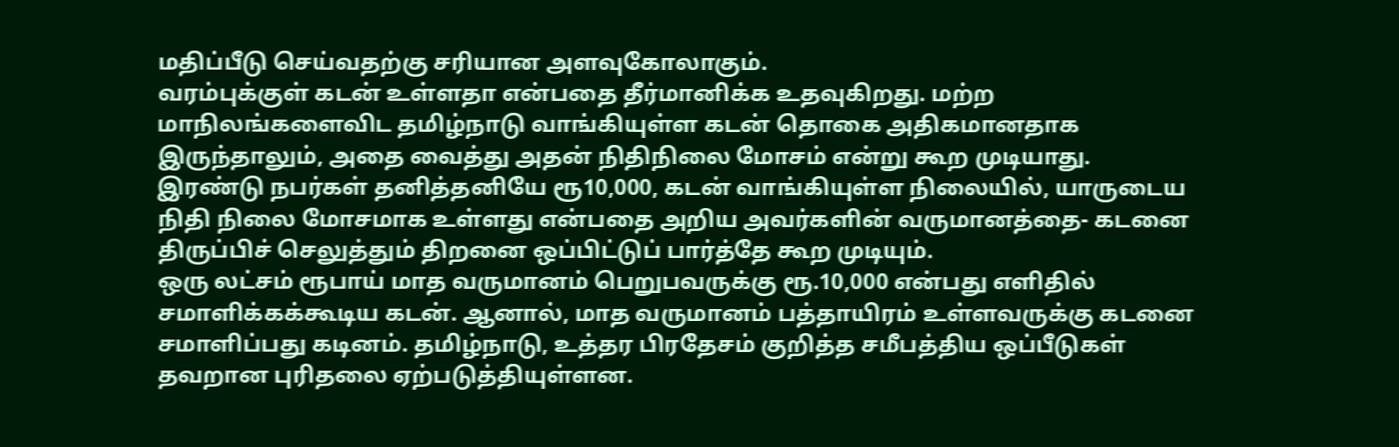மதிப்பீடு செய்வதற்கு சரியான அளவுகோலாகும்.
வரம்புக்குள் கடன் உள்ளதா என்பதை தீர்மானிக்க உதவுகிறது. மற்ற மாநிலங்களைவிட தமிழ்நாடு வாங்கியுள்ள கடன் தொகை அதிகமானதாக இருந்தாலும், அதை வைத்து அதன் நிதிநிலை மோசம் என்று கூற முடியாது. இரண்டு நபர்கள் தனித்தனியே ரூ10,000, கடன் வாங்கியுள்ள நிலையில், யாருடைய நிதி நிலை மோசமாக உள்ளது என்பதை அறிய அவர்களின் வருமானத்தை- கடனை திருப்பிச் செலுத்தும் திறனை ஒப்பிட்டுப் பார்த்தே கூற முடியும்.
ஒரு லட்சம் ரூபாய் மாத வருமானம் பெறுபவருக்கு ரூ.10,000 என்பது எளிதில் சமாளிக்கக்கூடிய கடன். ஆனால், மாத வருமானம் பத்தாயிரம் உள்ளவருக்கு கடனை சமாளிப்பது கடினம். தமிழ்நாடு, உத்தர பிரதேசம் குறித்த சமீபத்திய ஒப்பீடுகள் தவறான புரிதலை ஏற்படுத்தியுள்ளன.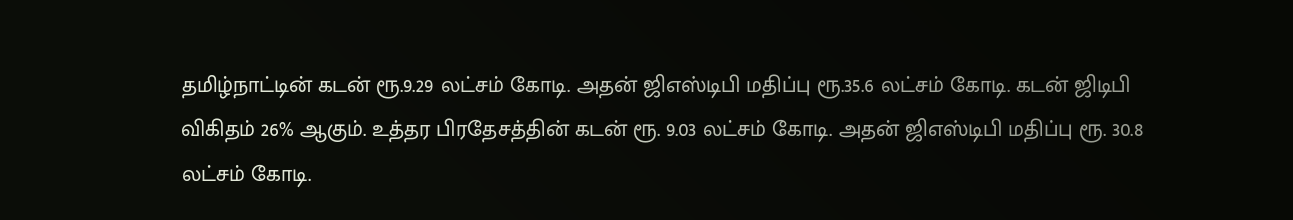தமிழ்நாட்டின் கடன் ரூ.9.29 லட்சம் கோடி. அதன் ஜிஎஸ்டிபி மதிப்பு ரூ.35.6 லட்சம் கோடி. கடன் ஜிடிபி விகிதம் 26% ஆகும். உத்தர பிரதேசத்தின் கடன் ரூ. 9.03 லட்சம் கோடி. அதன் ஜிஎஸ்டிபி மதிப்பு ரூ. 30.8 லட்சம் கோடி.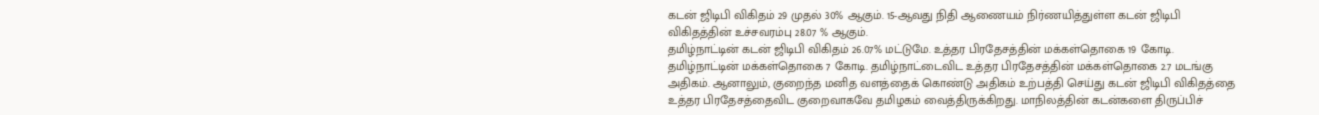கடன் ஜிடிபி விகிதம் 29 முதல் 30% ஆகும். 15-ஆவது நிதி ஆணையம் நிர்ணயித்துள்ள கடன் ஜிடிபி விகிதத்தின் உச்சவரம்பு 28.07 % ஆகும்.
தமிழ்நாட்டின் கடன் ஜிடிபி விகிதம் 26.07% மட்டுமே. உத்தர பிரதேசத்தின் மக்கள்தொகை 19 கோடி. தமிழ்நாட்டின் மக்கள்தொகை 7 கோடி. தமிழ்நாட்டைவிட உத்தர பிரதேசத்தின் மக்கள்தொகை 2.7 மடங்கு அதிகம். ஆனாலும், குறைந்த மனித வளத்தைக் கொண்டு அதிகம் உற்பத்தி செய்து கடன் ஜிடிபி விகிதத்தை உத்தர பிரதேசத்தைவிட குறைவாகவே தமிழகம் வைத்திருக்கிறது. மாநிலத்தின் கடன்களை திருப்பிச்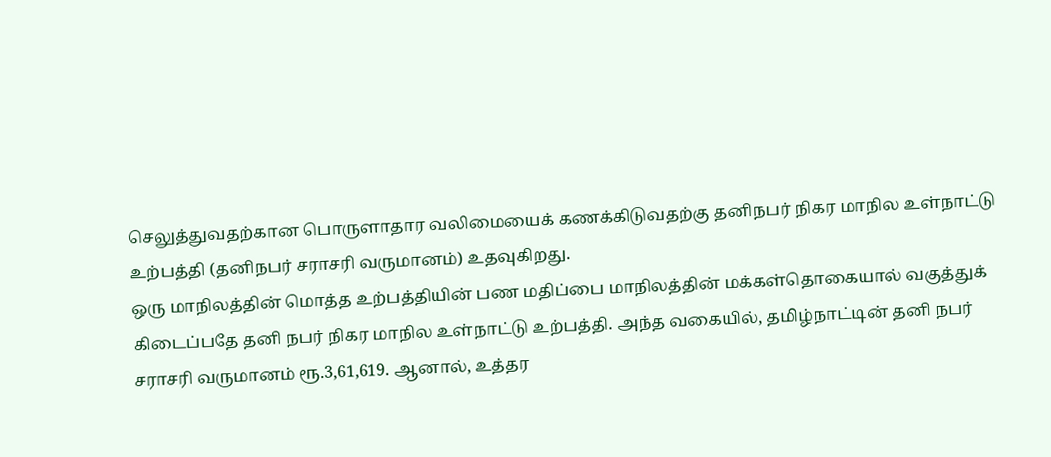செலுத்துவதற்கான பொருளாதார வலிமையைக் கணக்கிடுவதற்கு தனிநபர் நிகர மாநில உள்நாட்டு உற்பத்தி (தனிநபர் சராசரி வருமானம்) உதவுகிறது.
ஒரு மாநிலத்தின் மொத்த உற்பத்தியின் பண மதிப்பை மாநிலத்தின் மக்கள்தொகையால் வகுத்துக் கிடைப்பதே தனி நபர் நிகர மாநில உள்நாட்டு உற்பத்தி. அந்த வகையில், தமிழ்நாட்டின் தனி நபர் சராசரி வருமானம் ரூ.3,61,619. ஆனால், உத்தர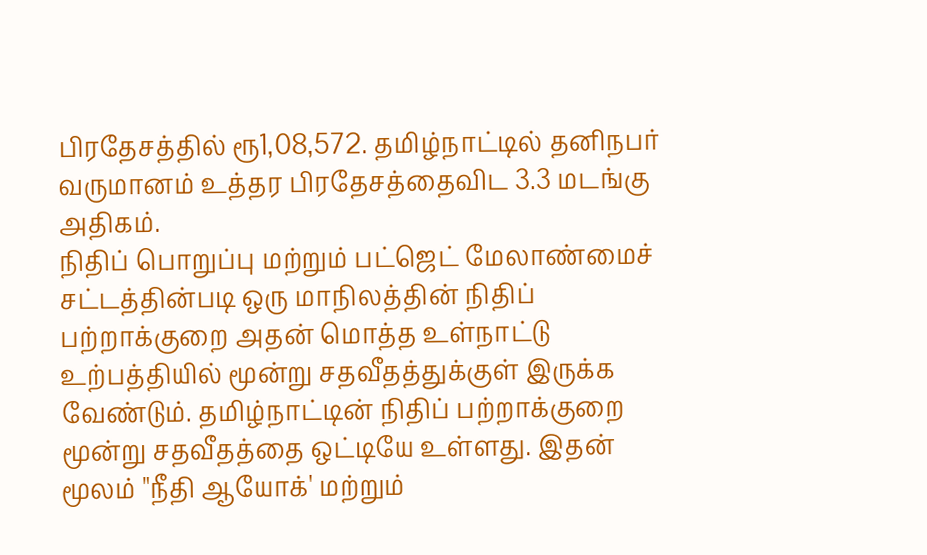பிரதேசத்தில் ரூ1,08,572. தமிழ்நாட்டில் தனிநபர் வருமானம் உத்தர பிரதேசத்தைவிட 3.3 மடங்கு அதிகம்.
நிதிப் பொறுப்பு மற்றும் பட்ஜெட் மேலாண்மைச் சட்டத்தின்படி ஒரு மாநிலத்தின் நிதிப் பற்றாக்குறை அதன் மொத்த உள்நாட்டு உற்பத்தியில் மூன்று சதவீதத்துக்குள் இருக்க வேண்டும். தமிழ்நாட்டின் நிதிப் பற்றாக்குறை மூன்று சதவீதத்தை ஒட்டியே உள்ளது. இதன் மூலம் "நீதி ஆயோக்' மற்றும்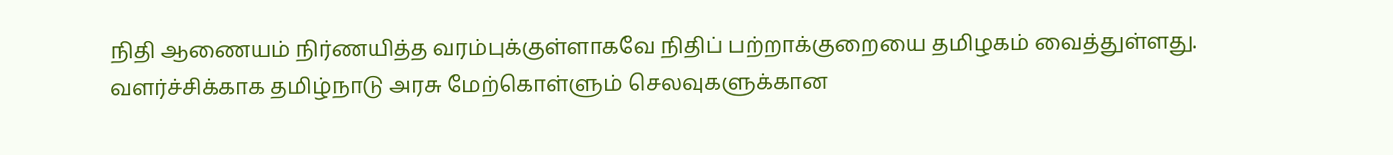நிதி ஆணையம் நிர்ணயித்த வரம்புக்குள்ளாகவே நிதிப் பற்றாக்குறையை தமிழகம் வைத்துள்ளது.
வளர்ச்சிக்காக தமிழ்நாடு அரசு மேற்கொள்ளும் செலவுகளுக்கான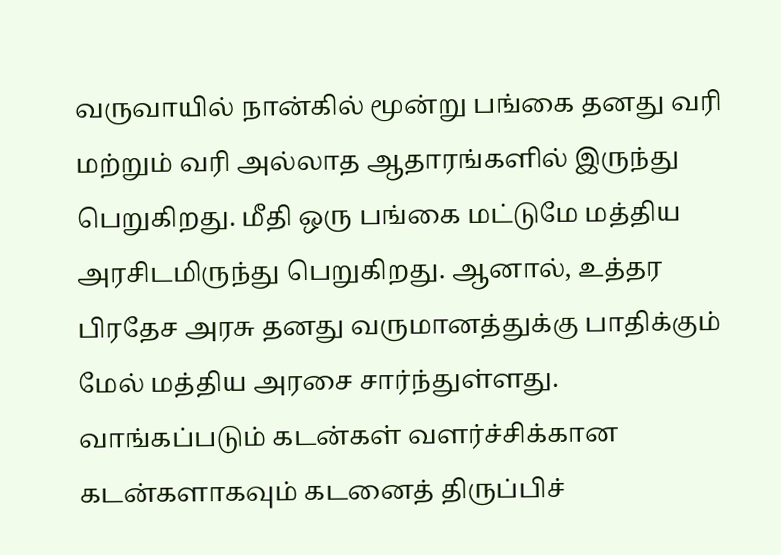வருவாயில் நான்கில் மூன்று பங்கை தனது வரி மற்றும் வரி அல்லாத ஆதாரங்களில் இருந்து பெறுகிறது. மீதி ஒரு பங்கை மட்டுமே மத்திய அரசிடமிருந்து பெறுகிறது. ஆனால், உத்தர பிரதேச அரசு தனது வருமானத்துக்கு பாதிக்கும் மேல் மத்திய அரசை சார்ந்துள்ளது.
வாங்கப்படும் கடன்கள் வளர்ச்சிக்கான கடன்களாகவும் கடனைத் திருப்பிச்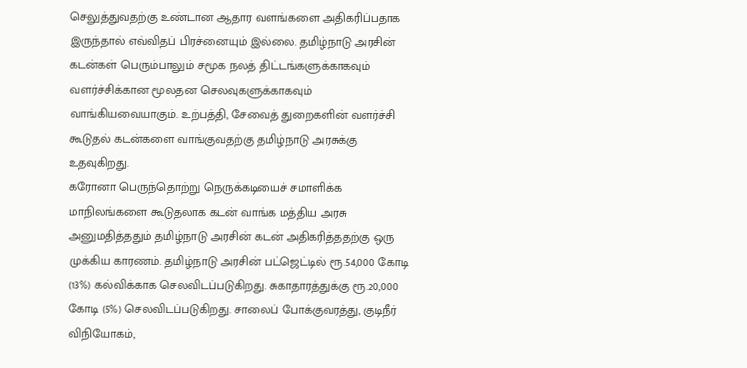செலுத்துவதற்கு உண்டான ஆதார வளங்களை அதிகரிப்பதாக இருந்தால் எவ்விதப் பிரச்னையும் இல்லை. தமிழ்நாடு அரசின் கடன்கள் பெரும்பாலும் சமூக நலத் திட்டங்களுக்காகவும் வளர்ச்சிக்கான மூலதன செலவுகளுக்காகவும் வாங்கியவையாகும். உற்பத்தி, சேவைத் துறைகளின் வளர்ச்சி கூடுதல் கடன்களை வாங்குவதற்கு தமிழ்நாடு அரசுக்கு உதவுகிறது.
கரோனா பெருந்தொற்று நெருக்கடியைச் சமாளிக்க மாநிலங்களை கூடுதலாக கடன் வாங்க மத்திய அரசு அனுமதித்ததும் தமிழ்நாடு அரசின் கடன் அதிகரித்ததற்கு ஒரு முக்கிய காரணம். தமிழ்நாடு அரசின் பட்ஜெட்டில் ரூ.54,000 கோடி (13%) கல்விக்காக செலவிடப்படுகிறது. சுகாதாரத்துக்கு ரூ.20,000 கோடி (5%) செலவிடப்படுகிறது. சாலைப் போக்குவரத்து, குடிநீர் விநியோகம்,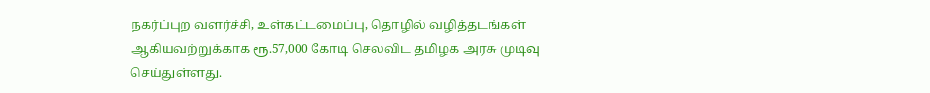நகர்ப்புற வளர்ச்சி, உள்கட்டமைப்பு, தொழில் வழித்தடங்கள் ஆகியவற்றுக்காக ரூ.57,000 கோடி செலவிட தமிழக அரசு முடிவு செய்துள்ளது.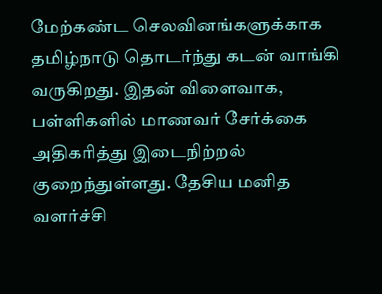மேற்கண்ட செலவினங்களுக்காக தமிழ்நாடு தொடர்ந்து கடன் வாங்கி வருகிறது. இதன் விளைவாக, பள்ளிகளில் மாணவர் சேர்க்கை அதிகரித்து இடைநிற்றல் குறைந்துள்ளது. தேசிய மனித வளர்ச்சி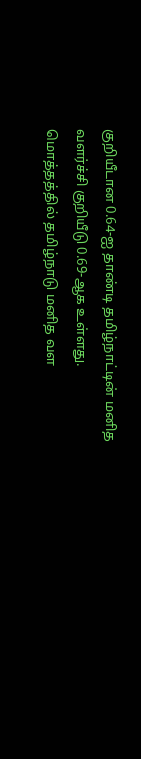குறியீடான 0.64-ஐ தாண்டி தமிழ்நாட்டின் மனித வளர்ச்சி குறியீடு 0.69-ஆக உள்ளது.
மொத்தத்தில் தமிழ்நாடு மனித வள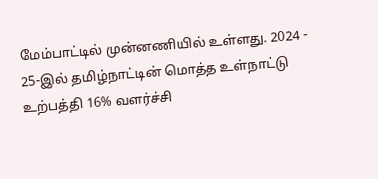மேம்பாட்டில் முன்னணியில் உள்ளது. 2024 - 25-இல் தமிழ்நாட்டின் மொத்த உள்நாட்டு உற்பத்தி 16% வளர்ச்சி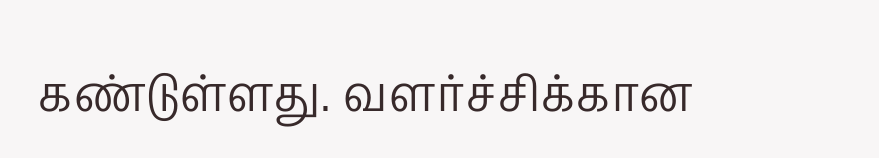கண்டுள்ளது. வளர்ச்சிக்கான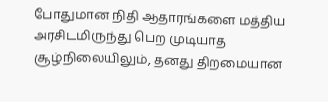போதுமான நிதி ஆதாரங்களை மத்திய அரசிடமிருந்து பெற முடியாத சூழ்நிலையிலும், தனது திறமையான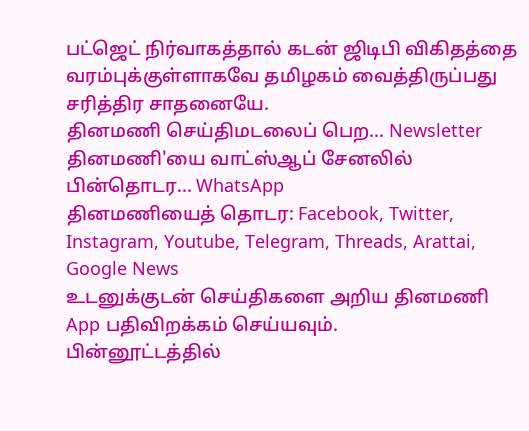பட்ஜெட் நிர்வாகத்தால் கடன் ஜிடிபி விகிதத்தை வரம்புக்குள்ளாகவே தமிழகம் வைத்திருப்பது சரித்திர சாதனையே.
தினமணி செய்திமடலைப் பெற... Newsletter
தினமணி'யை வாட்ஸ்ஆப் சேனலில் பின்தொடர... WhatsApp
தினமணியைத் தொடர: Facebook, Twitter, Instagram, Youtube, Telegram, Threads, Arattai, Google News
உடனுக்குடன் செய்திகளை அறிய தினமணி App பதிவிறக்கம் செய்யவும்.
பின்னூட்டத்தில்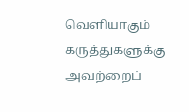வெளியாகும் கருத்துகளுக்கு அவற்றைப்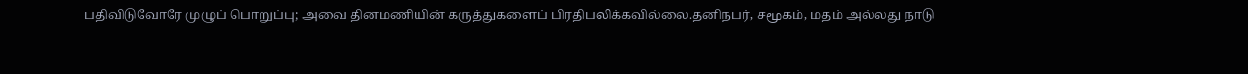பதிவிடுவோரே முழுப் பொறுப்பு; அவை தினமணியின் கருத்துகளைப் பிரதிபலிக்கவில்லை.தனிநபர், சமூகம், மதம் அல்லது நாடு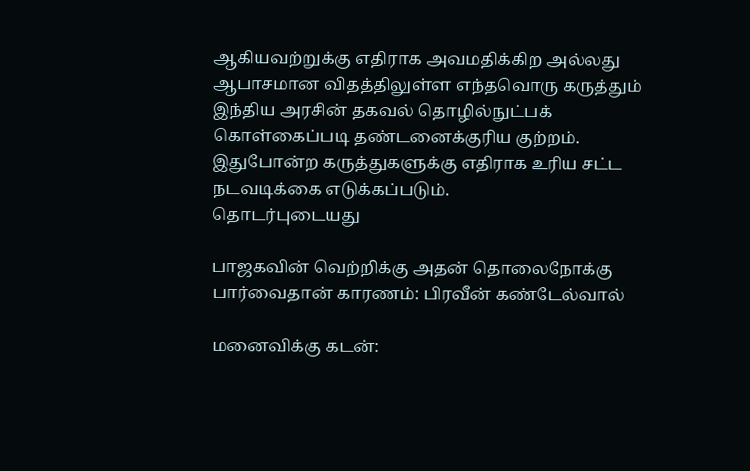ஆகியவற்றுக்கு எதிராக அவமதிக்கிற அல்லது ஆபாசமான விதத்திலுள்ள எந்தவொரு கருத்தும் இந்திய அரசின் தகவல் தொழில்நுட்பக் கொள்கைப்படி தண்டனைக்குரிய குற்றம். இதுபோன்ற கருத்துகளுக்கு எதிராக உரிய சட்ட நடவடிக்கை எடுக்கப்படும்.
தொடர்புடையது

பாஜகவின் வெற்றிக்கு அதன் தொலைநோக்கு பார்வைதான் காரணம்: பிரவீன் கண்டேல்வால்

மனைவிக்கு கடன்: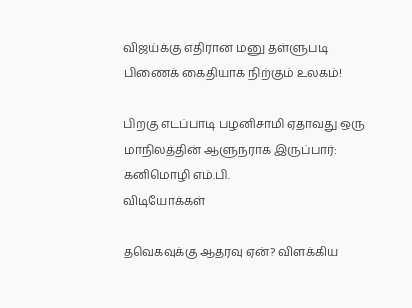விஜய்க்கு எதிரான மனு தள்ளுபடி
பிணைக் கைதியாக நிற்கும் உலகம்!

பிறகு எடப்பாடி பழனிசாமி ஏதாவது ஒரு மாநிலத்தின் ஆளுநராக இருப்பார்: கனிமொழி எம்.பி.
விடியோக்கள்

தவெகவுக்கு ஆதரவு ஏன்? விளக்கிய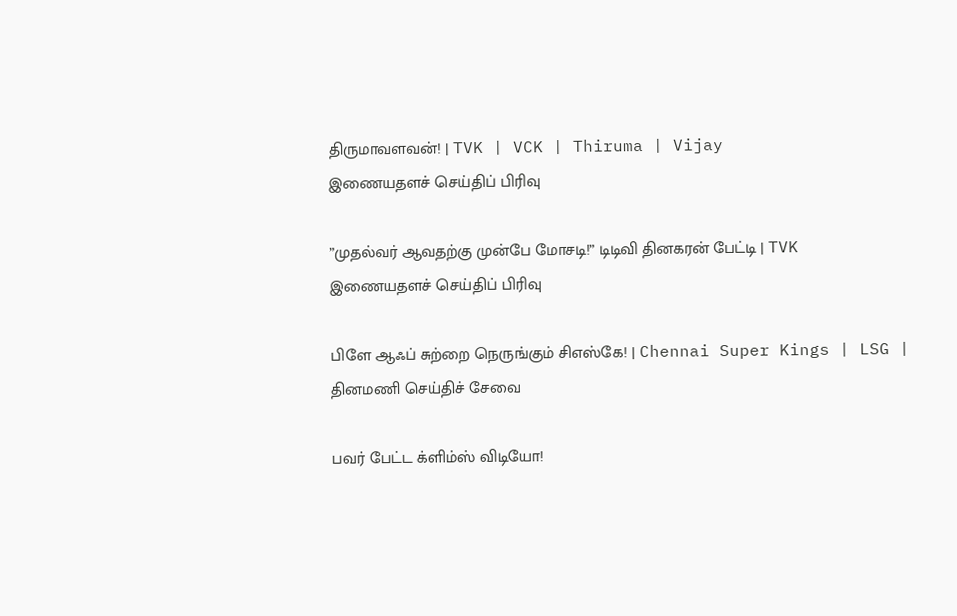திருமாவளவன்! | TVK | VCK | Thiruma | Vijay
இணையதளச் செய்திப் பிரிவு

”முதல்வர் ஆவதற்கு முன்பே மோசடி!” டிடிவி தினகரன் பேட்டி | TVK
இணையதளச் செய்திப் பிரிவு

பிளே ஆஃப் சுற்றை நெருங்கும் சிஎஸ்கே! | Chennai Super Kings | LSG |
தினமணி செய்திச் சேவை

பவர் பேட்ட க்ளிம்ஸ் விடியோ!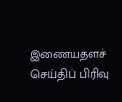இணையதளச் செய்திப் பிரிவு